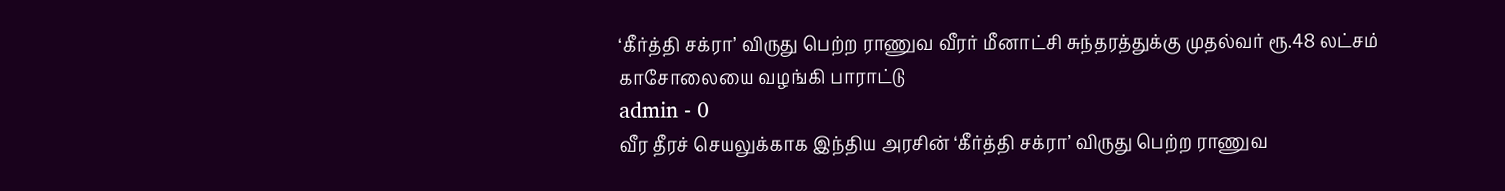‘கீர்த்தி சக்ரா’ விருது பெற்ற ராணுவ வீரர் மீனாட்சி சுந்தரத்துக்கு முதல்வர் ரூ.48 லட்சம் காசோலையை வழங்கி பாராட்டு
admin - 0
வீர தீரச் செயலுக்காக இந்திய அரசின் ‘கீர்த்தி சக்ரா’ விருது பெற்ற ராணுவ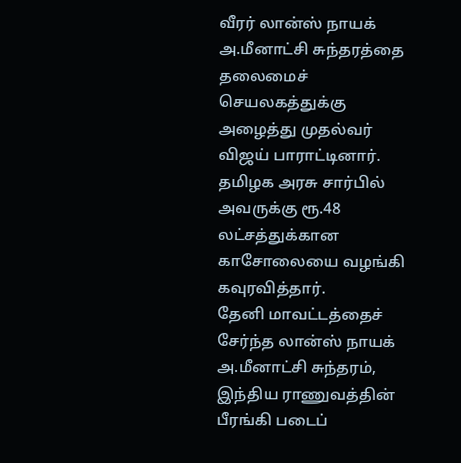வீரர் லான்ஸ் நாயக் அ.மீனாட்சி சுந்தரத்தை தலைமைச் செயலகத்துக்கு அழைத்து முதல்வர் விஜய் பாராட்டினார். தமிழக அரசு சார்பில் அவருக்கு ரூ.48 லட்சத்துக்கான காசோலையை வழங்கி கவுரவித்தார்.
தேனி மாவட்டத்தைச் சேர்ந்த லான்ஸ் நாயக் அ.மீனாட்சி சுந்தரம், இந்திய ராணுவத்தின் பீரங்கி படைப்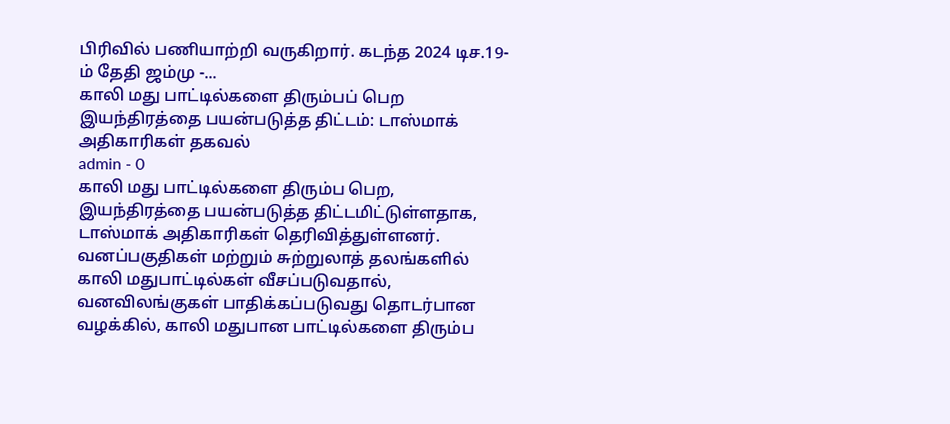பிரிவில் பணியாற்றி வருகிறார். கடந்த 2024 டிச.19-ம் தேதி ஜம்மு -...
காலி மது பாட்டில்களை திரும்பப் பெற இயந்திரத்தை பயன்படுத்த திட்டம்: டாஸ்மாக் அதிகாரிகள் தகவல்
admin - 0
காலி மது பாட்டில்களை திரும்ப பெற, இயந்திரத்தை பயன்படுத்த திட்டமிட்டுள்ளதாக, டாஸ்மாக் அதிகாரிகள் தெரிவித்துள்ளனர்.
வனப்பகுதிகள் மற்றும் சுற்றுலாத் தலங்களில் காலி மதுபாட்டில்கள் வீசப்படுவதால், வனவிலங்குகள் பாதிக்கப்படுவது தொடர்பான வழக்கில், காலி மதுபான பாட்டில்களை திரும்ப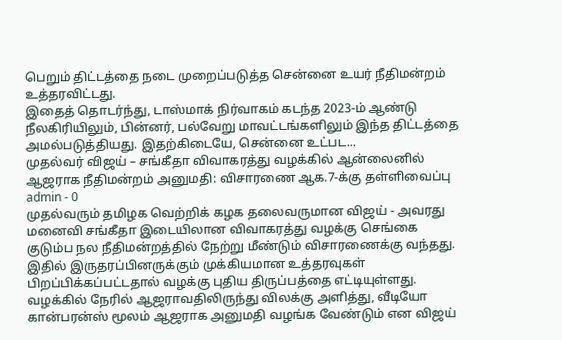பெறும் திட்டத்தை நடை முறைப்படுத்த சென்னை உயர் நீதிமன்றம் உத்தரவிட்டது.
இதைத் தொடர்ந்து, டாஸ்மாக் நிர்வாகம் கடந்த 2023-ம் ஆண்டு நீலகிரியிலும், பின்னர், பல்வேறு மாவட்டங்களிலும் இந்த திட்டத்தை அமல்படுத்தியது. இதற்கிடையே, சென்னை உட்பட...
முதல்வர் விஜய் – சங்கீதா விவாகரத்து வழக்கில் ஆன்லைனில் ஆஜராக நீதிமன்றம் அனுமதி: விசாரணை ஆக.7-க்கு தள்ளிவைப்பு
admin - 0
முதல்வரும் தமிழக வெற்றிக் கழக தலைவருமான விஜய் - அவரது மனைவி சங்கீதா இடையிலான விவாகரத்து வழக்கு செங்கை குடும்ப நல நீதிமன்றத்தில் நேற்று மீண்டும் விசாரணைக்கு வந்தது.
இதில் இருதரப்பினருக்கும் முக்கியமான உத்தரவுகள் பிறப்பிக்கப்பட்டதால் வழக்கு புதிய திருப்பத்தை எட்டியுள்ளது.
வழக்கில் நேரில் ஆஜராவதிலிருந்து விலக்கு அளித்து, வீடியோ கான்பரன்ஸ் மூலம் ஆஜராக அனுமதி வழங்க வேண்டும் என விஜய்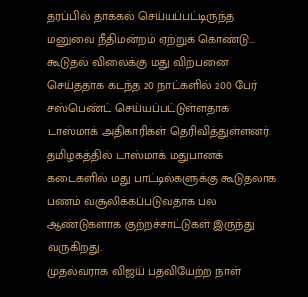தரப்பில் தாக்கல் செய்யப்பட்டிருந்த மனுவை நீதிமன்றம் ஏற்றுக் கொண்டு...
கூடுதல் விலைக்கு மது விற்பனை செய்ததாக கடந்த 20 நாட்களில் 200 பேர் சஸ்பெண்ட் செய்யப்பட்டுள்ளதாக டாஸ்மாக் அதிகாரிகள் தெரிவித்துள்ளனர்.
தமிழகத்தில் டாஸ்மாக் மதுபானக் கடைகளில் மது பாட்டில்களுக்கு கூடுதலாக பணம் வசூலிக்கப்படுவதாக பல ஆண்டுகளாக குற்றச்சாட்டுகள் இருந்து வருகிறது.
முதல்வராக விஜய் பதவியேற்ற நாள்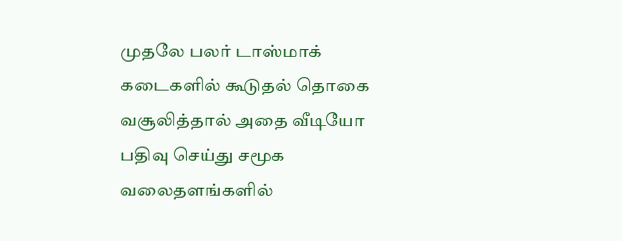முதலே பலர் டாஸ்மாக் கடைகளில் கூடுதல் தொகை வசூலித்தால் அதை வீடியோ பதிவு செய்து சமூக வலைதளங்களில்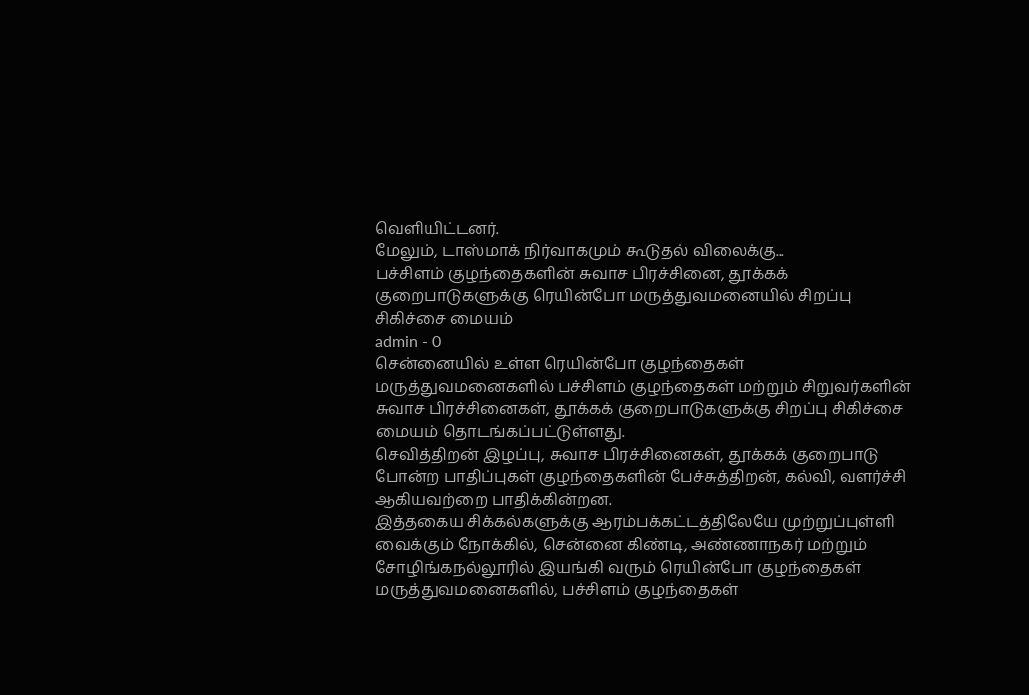வெளியிட்டனர்.
மேலும், டாஸ்மாக் நிர்வாகமும் கூடுதல் விலைக்கு...
பச்சிளம் குழந்தைகளின் சுவாச பிரச்சினை, தூக்கக் குறைபாடுகளுக்கு ரெயின்போ மருத்துவமனையில் சிறப்பு சிகிச்சை மையம்
admin - 0
சென்னையில் உள்ள ரெயின்போ குழந்தைகள் மருத்துவமனைகளில் பச்சிளம் குழந்தைகள் மற்றும் சிறுவர்களின் சுவாச பிரச்சினைகள், தூக்கக் குறைபாடுகளுக்கு சிறப்பு சிகிச்சை மையம் தொடங்கப்பட்டுள்ளது.
செவித்திறன் இழப்பு, சுவாச பிரச்சினைகள், தூக்கக் குறைபாடு போன்ற பாதிப்புகள் குழந்தைகளின் பேச்சுத்திறன், கல்வி, வளர்ச்சி ஆகியவற்றை பாதிக்கின்றன.
இத்தகைய சிக்கல்களுக்கு ஆரம்பக்கட்டத்திலேயே முற்றுப்புள்ளி வைக்கும் நோக்கில், சென்னை கிண்டி, அண்ணாநகர் மற்றும் சோழிங்கநல்லூரில் இயங்கி வரும் ரெயின்போ குழந்தைகள் மருத்துவமனைகளில், பச்சிளம் குழந்தைகள்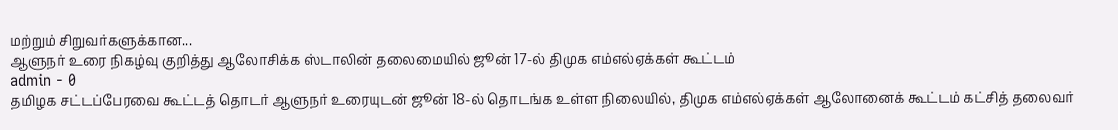மற்றும் சிறுவர்களுக்கான...
ஆளுநர் உரை நிகழ்வு குறித்து ஆலோசிக்க ஸ்டாலின் தலைமையில் ஜூன் 17-ல் திமுக எம்எல்ஏக்கள் கூட்டம்
admin - 0
தமிழக சட்டப்பேரவை கூட்டத் தொடர் ஆளுநர் உரையுடன் ஜூன் 18-ல் தொடங்க உள்ள நிலையில், திமுக எம்எல்ஏக்கள் ஆலோனைக் கூட்டம் கட்சித் தலைவர்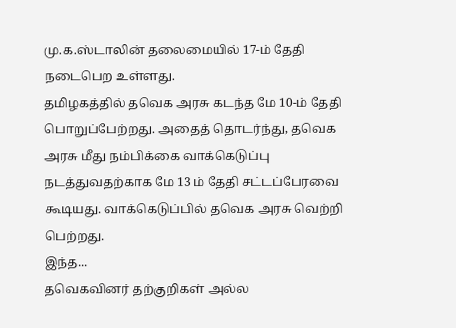மு.க.ஸ்டாலின் தலைமையில் 17-ம் தேதி நடைபெற உள்ளது.
தமிழகத்தில் தவெக அரசு கடந்த மே 10-ம் தேதி பொறுப்பேற்றது. அதைத் தொடர்ந்து, தவெக அரசு மீது நம்பிக்கை வாக்கெடுப்பு நடத்துவதற்காக மே 13 ம் தேதி சட்டப்பேரவை கூடியது. வாக்கெடுப்பில் தவெக அரசு வெற்றி பெற்றது.
இந்த...
தவெகவினர் தற்குறிகள் அல்ல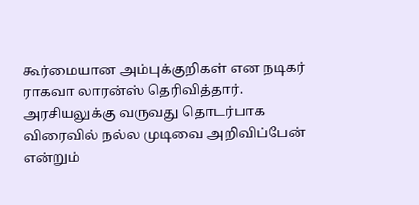கூர்மையான அம்புக்குறிகள் என நடிகர் ராகவா லாரன்ஸ் தெரிவித்தார். அரசியலுக்கு வருவது தொடர்பாக விரைவில் நல்ல முடிவை அறிவிப்பேன் என்றும்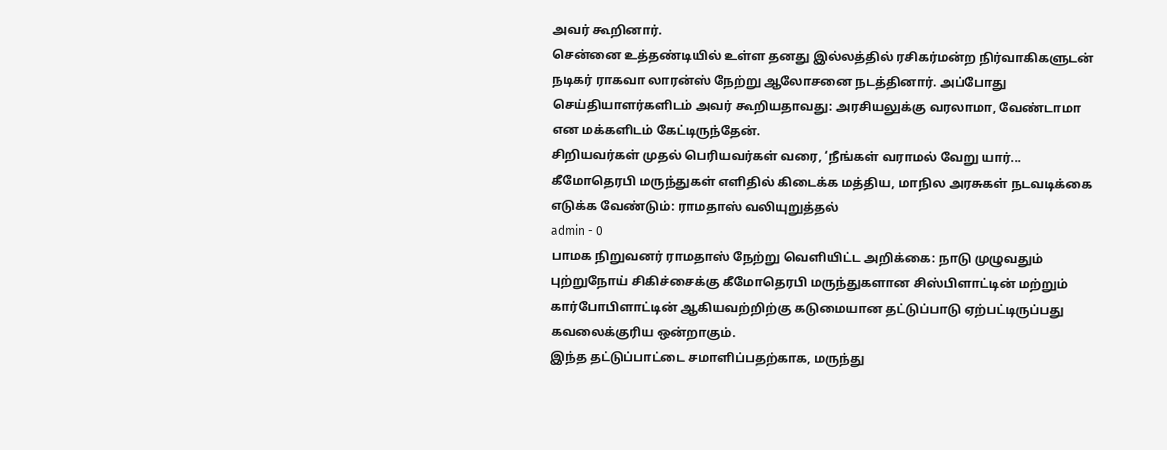அவர் கூறினார்.
சென்னை உத்தண்டியில் உள்ள தனது இல்லத்தில் ரசிகர்மன்ற நிர்வாகிகளுடன் நடிகர் ராகவா லாரன்ஸ் நேற்று ஆலோசனை நடத்தினார். அப்போது செய்தியாளர்களிடம் அவர் கூறியதாவது: அரசியலுக்கு வரலாமா, வேண்டாமா என மக்களிடம் கேட்டிருந்தேன்.
சிறியவர்கள் முதல் பெரியவர்கள் வரை, ‘நீங்கள் வராமல் வேறு யார்...
கீமோதெரபி மருந்துகள் எளிதில் கிடைக்க மத்திய, மாநில அரசுகள் நடவடிக்கை எடுக்க வேண்டும்: ராமதாஸ் வலியுறுத்தல்
admin - 0
பாமக நிறுவனர் ராமதாஸ் நேற்று வெளியிட்ட அறிக்கை: நாடு முழுவதும் புற்றுநோய் சிகிச்சைக்கு கீமோதெரபி மருந்துகளான சிஸ்பிளாட்டின் மற்றும் கார்போபிளாட்டின் ஆகியவற்றிற்கு கடுமையான தட்டுப்பாடு ஏற்பட்டிருப்பது கவலைக்குரிய ஒன்றாகும்.
இந்த தட்டுப்பாட்டை சமாளிப்பதற்காக, மருந்து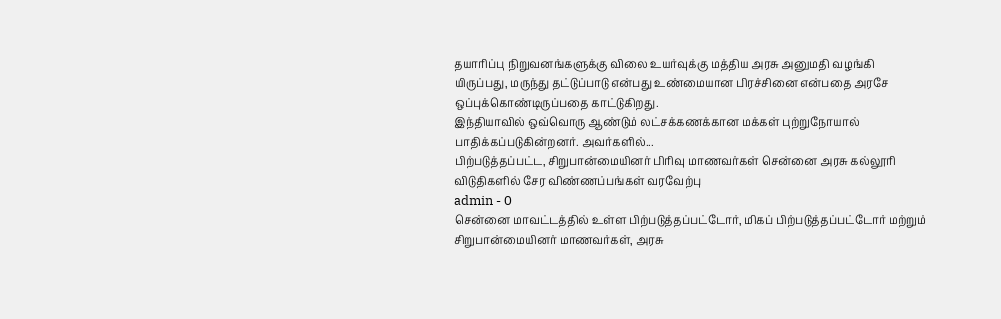தயாரிப்பு நிறுவனங்களுக்கு விலை உயர்வுக்கு மத்திய அரசு அனுமதி வழங்கி யிருப்பது, மருந்து தட்டுப்பாடு என்பது உண்மையான பிரச்சினை என்பதை அரசே ஒப்புக்கொண்டிருப்பதை காட்டுகிறது.
இந்தியாவில் ஒவ்வொரு ஆண்டும் லட்சக்கணக்கான மக்கள் புற்றுநோயால் பாதிக்கப்படுகின்றனர். அவர்களில்...
பிற்படுத்தப்பட்ட, சிறுபான்மையினர் பிரிவு மாணவர்கள் சென்னை அரசு கல்லூரி விடுதிகளில் சேர விண்ணப்பங்கள் வரவேற்பு
admin - 0
சென்னை மாவட்டத்தில் உள்ள பிற்படுத்தப்பட்டோர், மிகப் பிற்படுத்தப்பட்டோர் மற்றும் சிறுபான்மையினர் மாணவர்கள், அரசு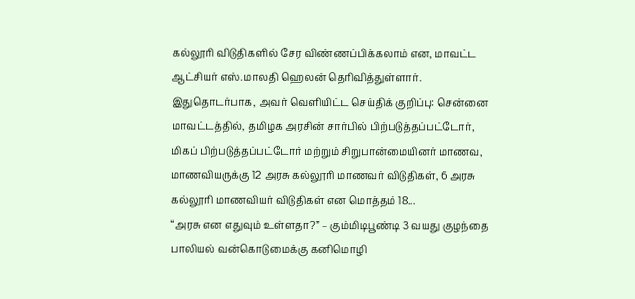கல்லூரி விடுதிகளில் சேர விண்ணப்பிக்கலாம் என, மாவட்ட ஆட்சியர் எஸ்.மாலதி ஹெலன் தெரிவித்துள்ளார்.
இதுதொடர்பாக, அவர் வெளியிட்ட செய்திக் குறிப்பு: சென்னை மாவட்டத்தில், தமிழக அரசின் சார்பில் பிற்படுத்தப்பட்டோர், மிகப் பிற்படுத்தப்பட்டோர் மற்றும் சிறுபான்மையினர் மாணவ, மாணவியருக்கு 12 அரசு கல்லூரி மாணவர் விடுதிகள், 6 அரசு கல்லூரி மாணவியர் விடுதிகள் என மொத்தம் 18...
“அரசு என எதுவும் உள்ளதா?” – கும்மிடிபூண்டி 3 வயது குழந்தை பாலியல் வன்கொடுமைக்கு கனிமொழி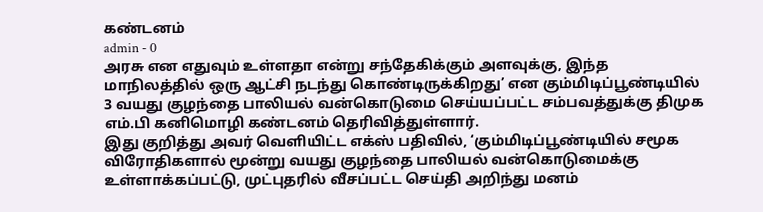கண்டனம்
admin - 0
அரசு என எதுவும் உள்ளதா என்று சந்தேகிக்கும் அளவுக்கு, இந்த மாநிலத்தில் ஒரு ஆட்சி நடந்து கொண்டிருக்கிறது’ என கும்மிடிப்பூண்டியில் 3 வயது குழந்தை பாலியல் வன்கொடுமை செய்யப்பட்ட சம்பவத்துக்கு திமுக எம்.பி கனிமொழி கண்டனம் தெரிவித்துள்ளார்.
இது குறித்து அவர் வெளியிட்ட எக்ஸ் பதிவில், ‘கும்மிடிப்பூண்டியில் சமூக விரோதிகளால் மூன்று வயது குழந்தை பாலியல் வன்கொடுமைக்கு உள்ளாக்கப்பட்டு, முட்புதரில் வீசப்பட்ட செய்தி அறிந்து மனம்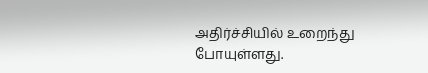அதிர்ச்சியில் உறைந்து போயுள்ளது.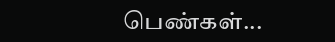பெண்கள்...